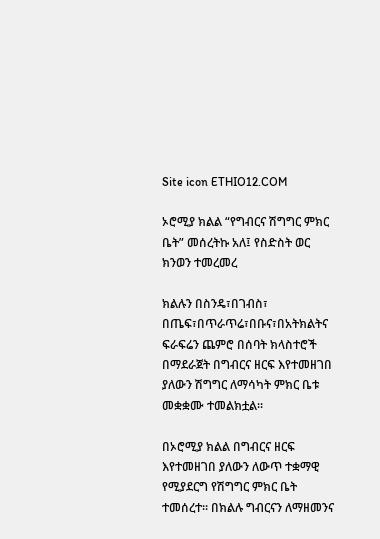Site icon ETHIO12.COM

ኦሮሚያ ክልል “የግብርና ሽግግር ምክር ቤት” መሰረትኩ አለ፤ የስድስት ወር ክንወን ተመረመረ

ክልሉን በስንዴ፣በገብስ፣ በጤፍ፣በጥራጥሬ፣በቡና፣በአትክልትና ፍራፍሬን ጨምሮ በሰባት ክላስተሮች በማደራጀት በግብርና ዘርፍ እየተመዘገበ ያለውን ሽግግር ለማሳካት ምክር ቤቱ መቋቋሙ ተመልክቷል።

በኦሮሚያ ክልል በግብርና ዘርፍ እየተመዘገበ ያለውን ለውጥ ተቋማዊ የሚያደርግ የሽግግር ምክር ቤት ተመሰረተ። በክልሉ ግብርናን ለማዘመንና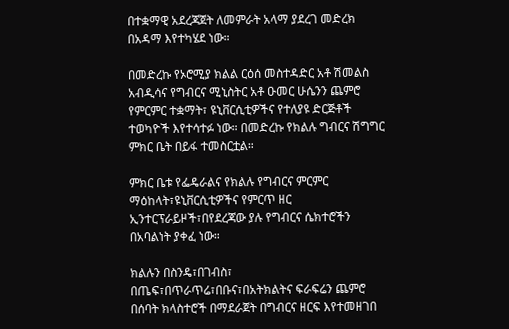በተቋማዊ አደረጃጀት ለመምራት አላማ ያደረገ መድረክ በአዳማ እየተካሄደ ነው።

በመድረኩ የኦሮሚያ ክልል ርዕሰ መስተዳድር አቶ ሽመልስ አብዲሳና የግብርና ሚኒስትር አቶ ዑመር ሁሴንን ጨምሮ የምርምር ተቋማት፣ ዩኒቨርሲቲዎችና የተለያዩ ድርጅቶች ተወካዮች እየተሳተፉ ነው። በመድረኩ የክልሉ ግብርና ሽግግር ምክር ቤት በይፋ ተመስርቷል።

ምክር ቤቱ የፌዴራልና የክልሉ የግብርና ምርምር ማዕከላት፣ዩኒቨርሲቲዎችና የምርጥ ዘር ኢንተርፕራይዞች፣በየደረጃው ያሉ የግብርና ሴክተሮችን በአባልነት ያቀፈ ነው።

ክልሉን በስንዴ፣በገብስ፣ በጤፍ፣በጥራጥሬ፣በቡና፣በአትክልትና ፍራፍሬን ጨምሮ በሰባት ክላስተሮች በማደራጀት በግብርና ዘርፍ እየተመዘገበ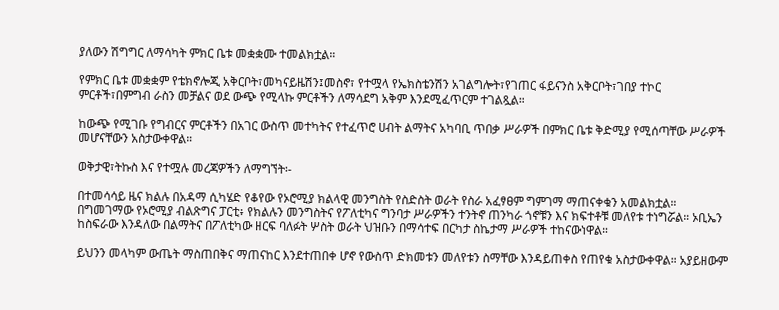ያለውን ሽግግር ለማሳካት ምክር ቤቱ መቋቋሙ ተመልክቷል።

የምክር ቤቱ መቋቋም የቴክኖሎጂ አቅርቦት፣መካናይዜሽን፤መስኖ፣ የተሟላ የኤክስቴንሽን አገልግሎት፣የገጠር ፋይናንስ አቅርቦት፣ገበያ ተኮር ምርቶች፣በምግብ ራስን መቻልና ወደ ውጭ የሚላኩ ምርቶችን ለማሳደግ አቅም እንደሚፈጥርም ተገልጿል።

ከውጭ የሚገቡ የግብርና ምርቶችን በአገር ውስጥ መተካትና የተፈጥሮ ሀብት ልማትና አካባቢ ጥበቃ ሥራዎች በምክር ቤቱ ቅድሚያ የሚሰጣቸው ሥራዎች መሆናቸውን አስታውቀዋል።

ወቅታዊ፣ትኩስ እና የተሟሉ መረጃዎችን ለማግኘት፡-

በተመሳሳይ ዜና ክልሉ በአዳማ ሲካሄድ የቆየው የኦሮሚያ ክልላዊ መንግስት የስድስት ወራት የስራ አፈፃፀም ግምገማ ማጠናቀቁን አመልክቷል። በግመገማው የኦሮሚያ ብልጽግና ፓርቲ፥ የክልሉን መንግስትና የፖለቲካና ግንባታ ሥራዎችን ተንትኖ ጠንካራ ጎኖቹን እና ክፍተቶቹ መለየቱ ተነግሯል። ኦቢኤን ከስፍራው እንዳለው በልማትና በፖለቲካው ዘርፍ ባለፉት ሦስት ወራት ህዝቡን በማሳተፍ በርካታ ስኬታማ ሥራዎች ተከናውነዋል።

ይህንን መላካም ውጤት ማስጠበቅና ማጠናከር እንደተጠበቀ ሆኖ የውስጥ ድክመቱን መለየቱን ስማቸው እንዳይጠቀስ የጠየቁ አስታውቀዋል። አያይዘውም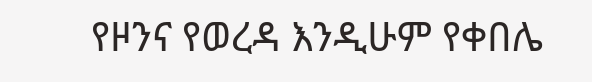የዞንና የወረዳ እንዲሁም የቀበሌ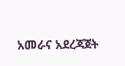አመራና አደረጃጀት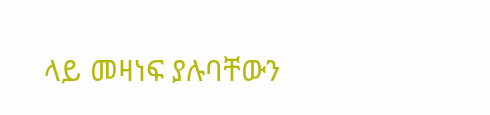ላይ መዛነፍ ያሉባቸውን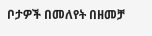ቦታዎች በመለየት በዘመቻ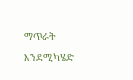ማጥራት እንደሚካሄድ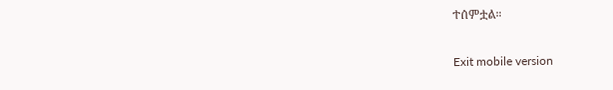ተሰምቷል።

Exit mobile version